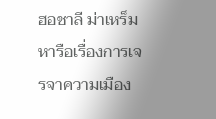ฮอชาลี ม่าเหร็ม หารือเรื่องการเจรจาความเมือง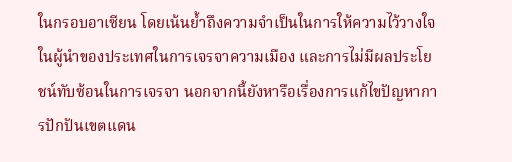ในกรอบอาเซียน โดยเน้นย้ำถึงความจำเป็นในการให้ความไว้วางใจในผู้นำของประเทศในการเจรจาความเมือง และการไม่มีผลประโยชน์ทับซ้อนในการเจรจา นอกจากนี้ยังหารือเรื่องการแก้ไขปัญหาการปักปันเขตแดน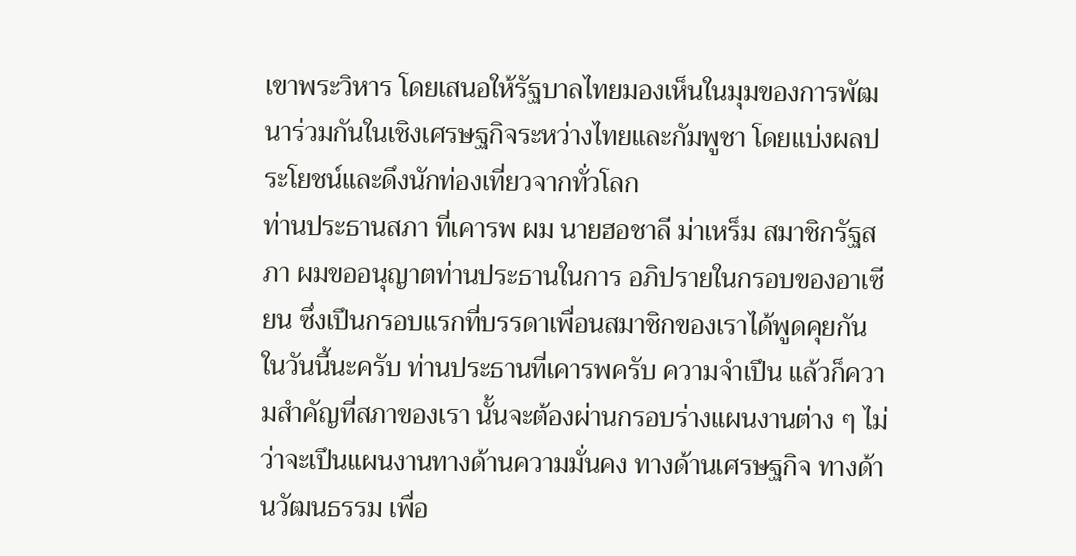เขาพระวิหาร โดยเสนอให้รัฐบาลไทยมองเห็นในมุมของการพัฒนาร่วมกันในเชิงเศรษฐกิจระหว่างไทยและกัมพูชา โดยแบ่งผลประโยชน์และดึงนักท่องเที่ยวจากทั่วโลก
ท่านประธานสภา ที่เคารพ ผม นายฮอชาลี ม่าเหร็ม สมาชิกรัฐสภา ผมขออนุญาตท่านประธานในการ อภิปรายในกรอบของอาเซียน ซึ่งเปึนกรอบแรกที่บรรดาเพื่อนสมาชิกของเราได้พูดคุยกัน ในวันนี้นะครับ ท่านประธานที่เคารพครับ ความจําเปึน แล้วก็ความสําคัญที่สภาของเรา นั้นจะต้องผ่านกรอบร่างแผนงานต่าง ๆ ไม่ว่าจะเปึนแผนงานทางด้านความมั่นคง ทางด้านเศรษฐกิจ ทางด้านวัฒนธรรม เพื่อ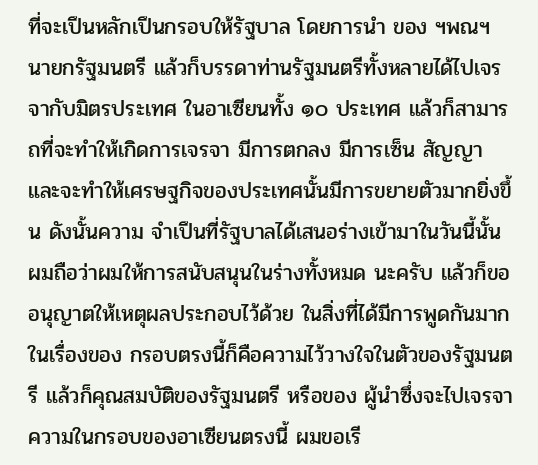ที่จะเปึนหลักเปึนกรอบให้รัฐบาล โดยการนํา ของ ฯพณฯ นายกรัฐมนตรี แล้วก็บรรดาท่านรัฐมนตรีทั้งหลายได้ไปเจรจากับมิตรประเทศ ในอาเซียนทั้ง ๑๐ ประเทศ แล้วก็สามารถที่จะทําให้เกิดการเจรจา มีการตกลง มีการเซ็น สัญญา และจะทําให้เศรษฐกิจของประเทศนั้นมีการขยายตัวมากยิ่งขึ้น ดังนั้นความ จําเปึนที่รัฐบาลได้เสนอร่างเข้ามาในวันนี้นั้น ผมถือว่าผมให้การสนับสนุนในร่างทั้งหมด นะครับ แล้วก็ขออนุญาตให้เหตุผลประกอบไว้ด้วย ในสิ่งที่ได้มีการพูดกันมากในเรื่องของ กรอบตรงนี้ก็คือความไว้วางใจในตัวของรัฐมนตรี แล้วก็คุณสมบัติของรัฐมนตรี หรือของ ผู้นําซึ่งจะไปเจรจาความในกรอบของอาเซียนตรงนี้ ผมขอเรี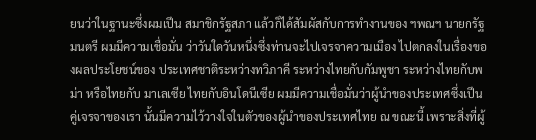ยนว่าในฐานะซึ่งผมเปึน สมาชิกรัฐสภา แล้วก็ได้สัมผัสกับการทํางานของ ฯพณฯ นายกรัฐมนตรี ผมมีความเชื่อมั่น ว่าวันใดวันหนึ่งซึ่งท่านจะไปเจรจาความเมือง ไปตกลงในเรื่องของผลประโยชน์ของ ประเทศชาติระหว่างทวิภาคี ระหว่างไทยกับกัมพูชา ระหว่างไทยกับพม่า หรือไทยกับ มาเลเซีย ไทยกับอินโดนีเซีย ผมมีความเชื่อมั่นว่าผู้นําของประเทศซึ่งเปึนคู่เจรจาของเรา นั้นมีความไว้วางใจในตัวของผู้นําของประเทศไทย ณ ขณะนี้ เพราะสิ่งที่ผู้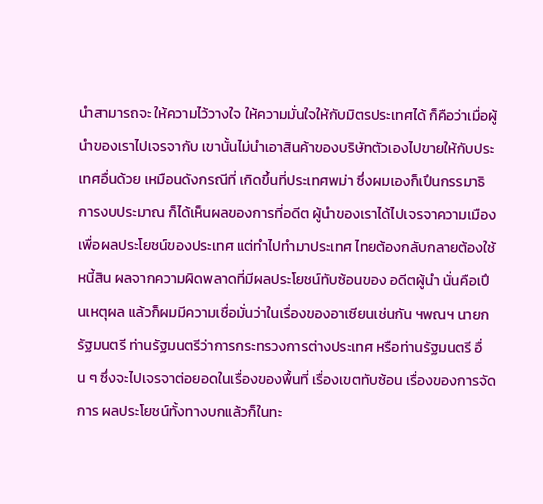นําสามารถจะ ให้ความไว้วางใจ ให้ความมั่นใจให้กับมิตรประเทศได้ ก็คือว่าเมื่อผู้นําของเราไปเจรจากับ เขานั้นไม่นําเอาสินค้าของบริษัทตัวเองไปขายให้กับประเทศอื่นด้วย เหมือนดังกรณีที่ เกิดขึ้นที่ประเทศพม่า ซึ่งผมเองก็เปึนกรรมาธิการงบประมาณ ก็ได้เห็นผลของการที่อดีต ผู้นําของเราได้ไปเจรจาความเมืองเพื่อผลประโยชน์ของประเทศ แต่ทําไปทํามาประเทศ ไทยต้องกลับกลายต้องใช้หนี้สิน ผลจากความผิดพลาดที่มีผลประโยชน์ทับซ้อนของ อดีตผู้นํา นั่นคือเปึนเหตุผล แล้วก็ผมมีความเชื่อมั่นว่าในเรื่องของอาเซียนเช่นกัน ฯพณฯ นายกรัฐมนตรี ท่านรัฐมนตรีว่าการกระทรวงการต่างประเทศ หรือท่านรัฐมนตรี อื่น ๆ ซึ่งจะไปเจรจาต่อยอดในเรื่องของพื้นที่ เรื่องเขตทับซ้อน เรื่องของการจัดการ ผลประโยชน์ทั้งทางบกแล้วก็ในทะ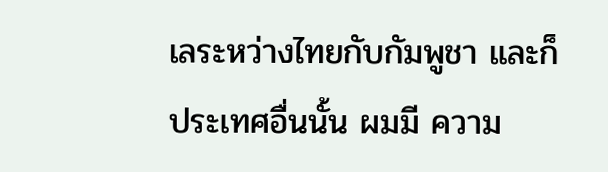เลระหว่างไทยกับกัมพูชา และก็ประเทศอื่นนั้น ผมมี ความ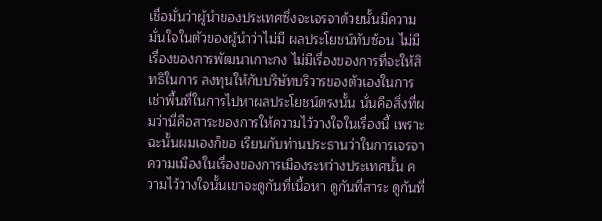เชื่อมั่นว่าผู้นําของประเทศซึ่งจะเจรจาด้วยนั้นมีความมั่นใจในตัวของผู้นําว่าไม่มี ผลประโยชน์ทับซ้อน ไม่มีเรื่องของการพัฒนาเกาะกง ไม่มีเรื่องของการที่จะให้สิทธิในการ ลงทุนให้กับบริษัทบริวารของตัวเองในการเช่าพื้นที่ในการไปหาผลประโยชน์ตรงนั้น นั่นคือสิ่งที่ผมว่านี่คือสาระของการให้ความไว้วางใจในเรื่องนี้ เพราะฉะนั้นผมเองก็ขอ เรียนกับท่านประธานว่าในการเจรจาความเมืองในเรื่องของการเมืองระหว่างประเทศนั้น ความไว้วางใจนั้นเขาจะดูกันที่เนื้อหา ดูกันที่สาระ ดูกันที่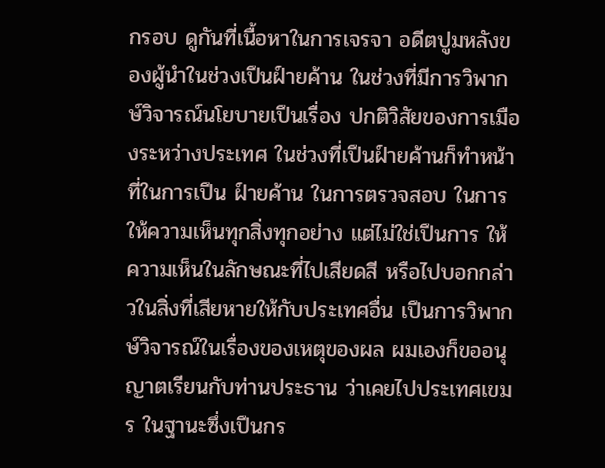กรอบ ดูกันที่เนื้อหาในการเจรจา อดีตปูมหลังของผู้นําในช่วงเปึนฝ์ายค้าน ในช่วงที่มีการวิพากษ์วิจารณ์นโยบายเปึนเรื่อง ปกติวิสัยของการเมืองระหว่างประเทศ ในช่วงที่เปึนฝ์ายค้านก็ทําหน้าที่ในการเปึน ฝ์ายค้าน ในการตรวจสอบ ในการให้ความเห็นทุกสิ่งทุกอย่าง แต่ไม่ใช่เปึนการ ให้ความเห็นในลักษณะที่ไปเสียดสี หรือไปบอกกล่าวในสิ่งที่เสียหายให้กับประเทศอื่น เปึนการวิพากษ์วิจารณ์ในเรื่องของเหตุของผล ผมเองก็ขออนุญาตเรียนกับท่านประธาน ว่าเคยไปประเทศเขมร ในฐานะซึ่งเปึนกร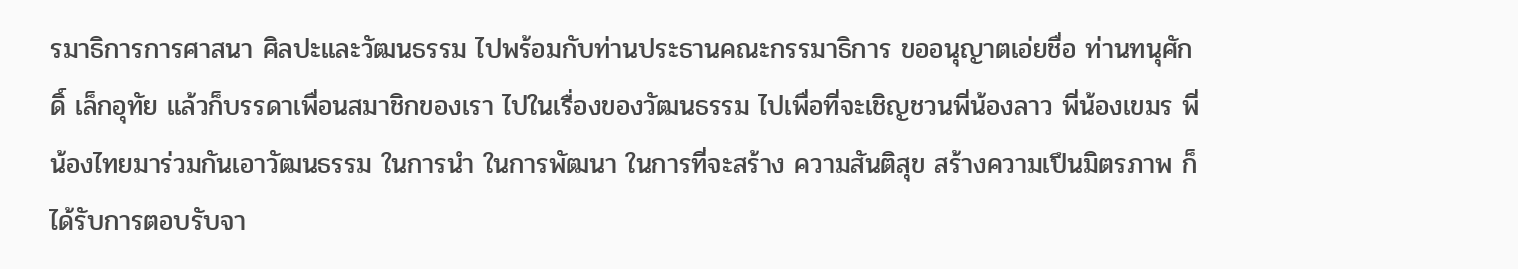รมาธิการการศาสนา ศิลปะและวัฒนธรรม ไปพร้อมกับท่านประธานคณะกรรมาธิการ ขออนุญาตเอ่ยชื่อ ท่านทนุศักดิ์ เล็กอุทัย แล้วก็บรรดาเพื่อนสมาชิกของเรา ไปในเรื่องของวัฒนธรรม ไปเพื่อที่จะเชิญชวนพี่น้องลาว พี่น้องเขมร พี่น้องไทยมาร่วมกันเอาวัฒนธรรม ในการนํา ในการพัฒนา ในการที่จะสร้าง ความสันติสุข สร้างความเปึนมิตรภาพ ก็ได้รับการตอบรับจา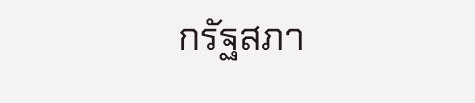กรัฐสภา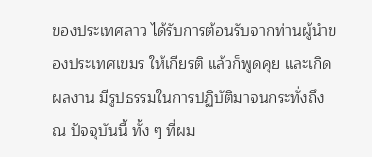ของประเทศลาว ได้รับการต้อนรับจากท่านผู้นําของประเทศเขมร ให้เกียรติ แล้วก็พูดคุย และเกิดผลงาน มีรูปธรรมในการปฏิบัติมาจนกระทั่งถึง ณ ปัจจุบันนี้ ทั้ง ๆ ที่ผม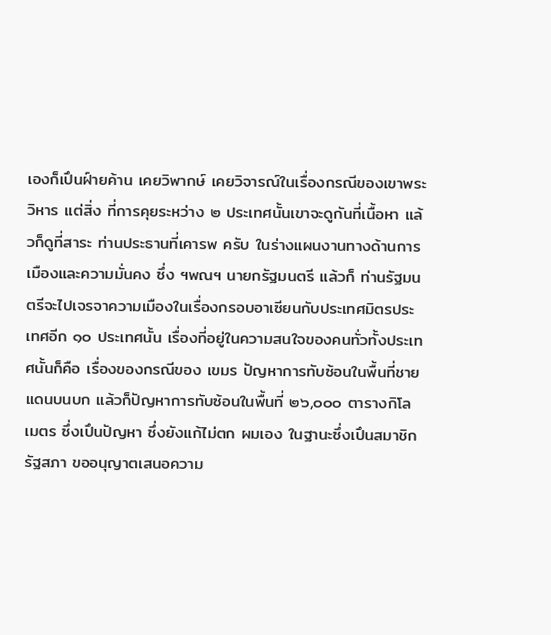เองก็เปึนฝ์ายค้าน เคยวิพากษ์ เคยวิจารณ์ในเรื่องกรณีของเขาพระวิหาร แต่สิ่ง ที่การคุยระหว่าง ๒ ประเทศนั้นเขาจะดูกันที่เนื้อหา แล้วก็ดูที่สาระ ท่านประธานที่เคารพ ครับ ในร่างแผนงานทางด้านการเมืองและความมั่นคง ซึ่ง ฯพณฯ นายกรัฐมนตรี แล้วก็ ท่านรัฐมนตรีจะไปเจรจาความเมืองในเรื่องกรอบอาเซียนกับประเทศมิตรประเทศอีก ๑๐ ประเทศนั้น เรื่องที่อยู่ในความสนใจของคนทั่วทั้งประเทศนั้นก็คือ เรื่องของกรณีของ เขมร ปัญหาการทับซ้อนในพื้นที่ชายแดนบนบก แล้วก็ปัญหาการทับซ้อนในพื้นที่ ๒๖,๐๐๐ ตารางกิโลเมตร ซึ่งเปึนปัญหา ซึ่งยังแก้ไม่ตก ผมเอง ในฐานะซึ่งเปึนสมาชิกรัฐสภา ขออนุญาตเสนอความ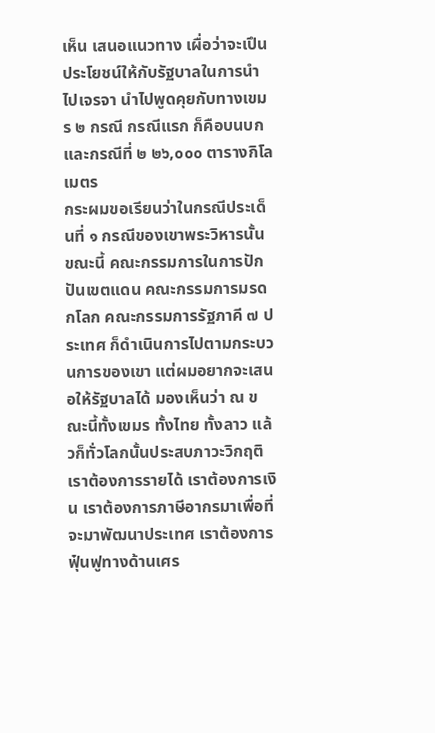เห็น เสนอแนวทาง เผื่อว่าจะเปึน ประโยชน์ให้กับรัฐบาลในการนําไปเจรจา นําไปพูดคุยกับทางเขมร ๒ กรณี กรณีแรก ก็คือบนบก และกรณีที่ ๒ ๒๖,๐๐๐ ตารางกิโลเมตร
กระผมขอเรียนว่าในกรณีประเด็นที่ ๑ กรณีของเขาพระวิหารนั้น ขณะนี้ คณะกรรมการในการปักปันเขตแดน คณะกรรมการมรดกโลก คณะกรรมการรัฐภาคี ๗ ประเทศ ก็ดําเนินการไปตามกระบวนการของเขา แต่ผมอยากจะเสนอให้รัฐบาลได้ มองเห็นว่า ณ ขณะนี้ทั้งเขมร ทั้งไทย ทั้งลาว แล้วก็ทั่วโลกนั้นประสบภาวะวิกฤติ เราต้องการรายได้ เราต้องการเงิน เราต้องการภาษีอากรมาเพื่อที่จะมาพัฒนาประเทศ เราต้องการฟุ๋นฟูทางด้านเศร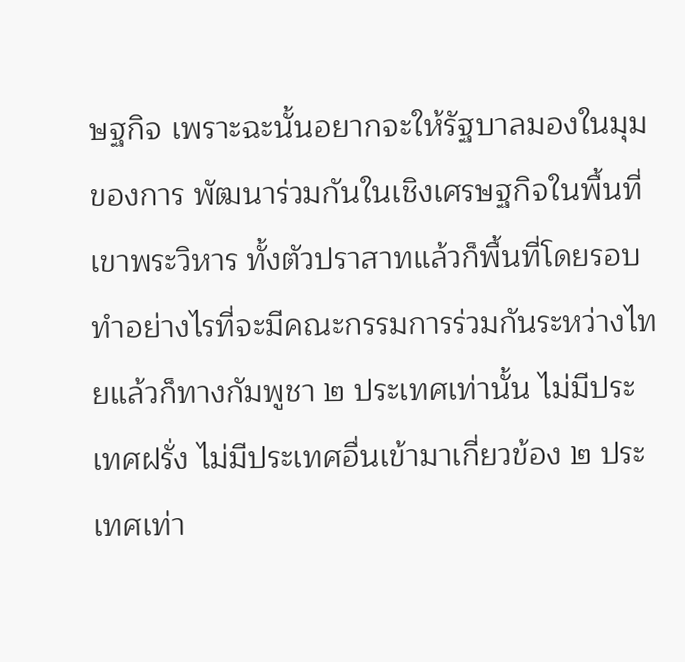ษฐกิจ เพราะฉะนั้นอยากจะให้รัฐบาลมองในมุมของการ พัฒนาร่วมกันในเชิงเศรษฐกิจในพื้นที่เขาพระวิหาร ทั้งตัวปราสาทแล้วก็พื้นที่โดยรอบ ทําอย่างไรที่จะมีคณะกรรมการร่วมกันระหว่างไทยแล้วก็ทางกัมพูชา ๒ ประเทศเท่านั้น ไม่มีประเทศฝรั่ง ไม่มีประเทศอื่นเข้ามาเกี่ยวข้อง ๒ ประเทศเท่า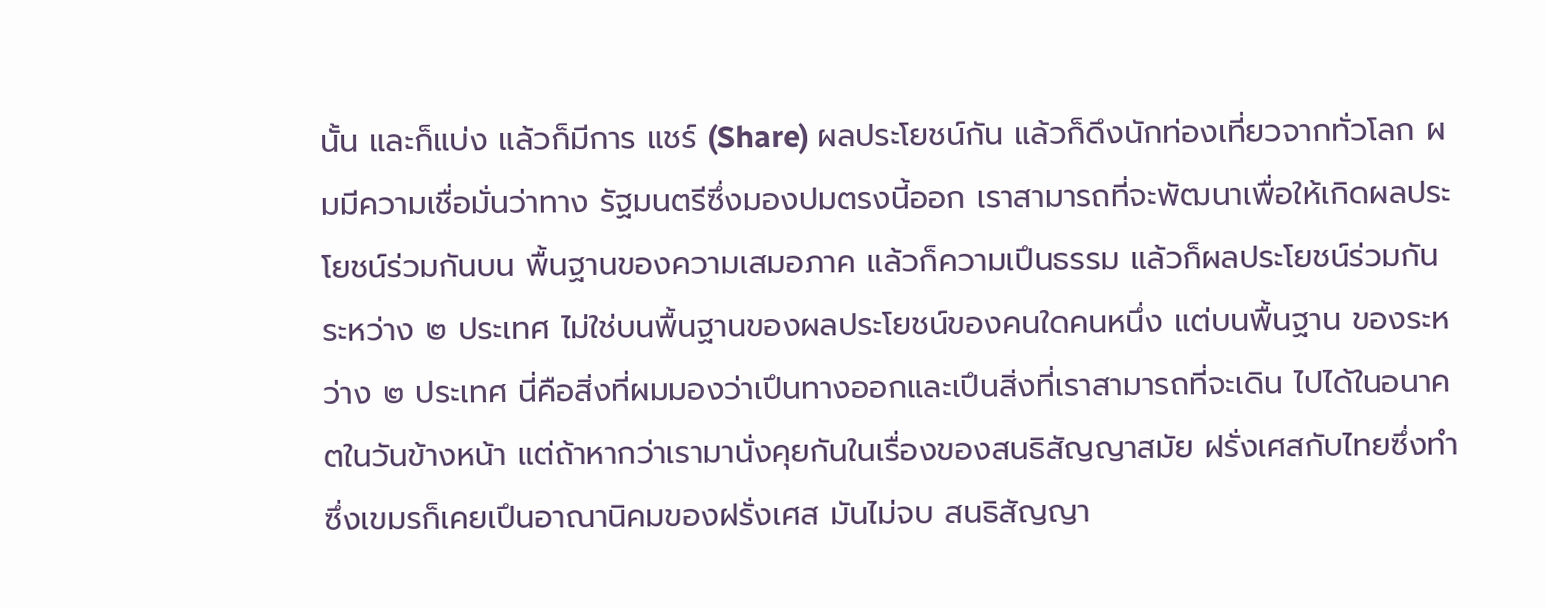นั้น และก็แบ่ง แล้วก็มีการ แชร์ (Share) ผลประโยชน์กัน แล้วก็ดึงนักท่องเที่ยวจากทั่วโลก ผมมีความเชื่อมั่นว่าทาง รัฐมนตรีซึ่งมองปมตรงนี้ออก เราสามารถที่จะพัฒนาเพื่อให้เกิดผลประโยชน์ร่วมกันบน พื้นฐานของความเสมอภาค แล้วก็ความเปึนธรรม แล้วก็ผลประโยชน์ร่วมกัน ระหว่าง ๒ ประเทศ ไม่ใช่บนพื้นฐานของผลประโยชน์ของคนใดคนหนึ่ง แต่บนพื้นฐาน ของระหว่าง ๒ ประเทศ นี่คือสิ่งที่ผมมองว่าเปึนทางออกและเปึนสิ่งที่เราสามารถที่จะเดิน ไปได้ในอนาคตในวันข้างหน้า แต่ถ้าหากว่าเรามานั่งคุยกันในเรื่องของสนธิสัญญาสมัย ฝรั่งเศสกับไทยซึ่งทํา ซึ่งเขมรก็เคยเปึนอาณานิคมของฝรั่งเศส มันไม่จบ สนธิสัญญา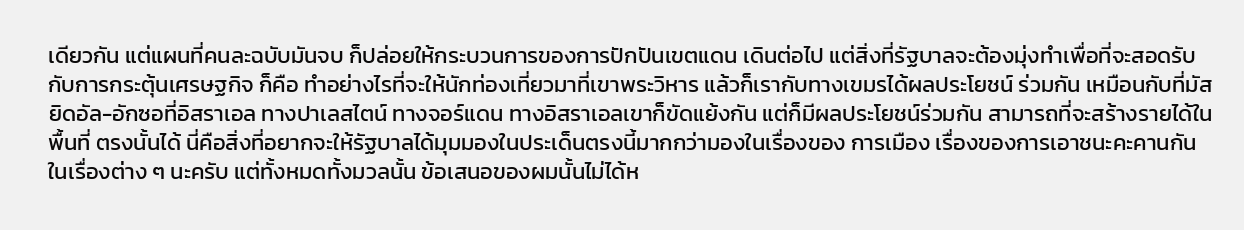เดียวกัน แต่แผนที่คนละฉบับมันจบ ก็ปล่อยให้กระบวนการของการปักปันเขตแดน เดินต่อไป แต่สิ่งที่รัฐบาลจะต้องมุ่งทําเพื่อที่จะสอดรับกับการกระตุ้นเศรษฐกิจ ก็คือ ทําอย่างไรที่จะให้นักท่องเที่ยวมาที่เขาพระวิหาร แล้วก็เรากับทางเขมรได้ผลประโยชน์ ร่วมกัน เหมือนกับที่มัสยิดอัล-อักซอที่อิสราเอล ทางปาเลสไตน์ ทางจอร์แดน ทางอิสราเอลเขาก็ขัดแย้งกัน แต่ก็มีผลประโยชน์ร่วมกัน สามารถที่จะสร้างรายได้ในพื้นที่ ตรงนั้นได้ นี่คือสิ่งที่อยากจะให้รัฐบาลได้มุมมองในประเด็นตรงนี้มากกว่ามองในเรื่องของ การเมือง เรื่องของการเอาชนะคะคานกันในเรื่องต่าง ๆ นะครับ แต่ทั้งหมดทั้งมวลนั้น ข้อเสนอของผมนั้นไม่ได้ห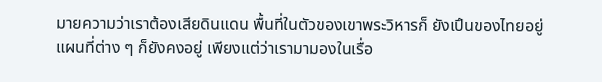มายความว่าเราต้องเสียดินแดน พื้นที่ในตัวของเขาพระวิหารก็ ยังเปึนของไทยอยู่ แผนที่ต่าง ๆ ก็ยังคงอยู่ เพียงแต่ว่าเรามามองในเรื่อ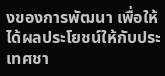งของการพัฒนา เพื่อให้ได้ผลประโยชน์ให้กับประเทศชา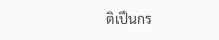ติเปึนกร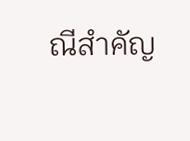ณีสําคัญ